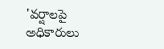'వర్షాలపై అధికారులు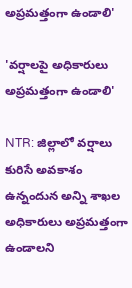అప్రమత్తంగా ఉండాలి'

'వర్షాలపై అధికారులు అప్రమత్తంగా ఉండాలి'

NTR: జిల్లాలో వర్షాలు కురిసే అవకాశం ఉన్నందున అన్ని శాఖల అధికారులు అప్రమత్తంగా ఉండాలని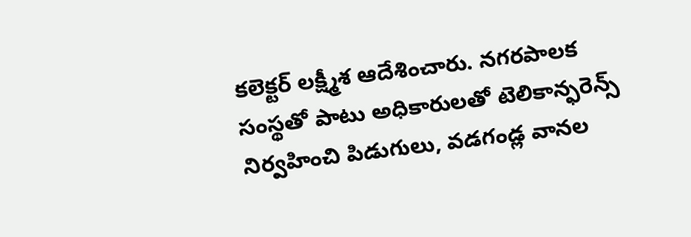కలెక్టర్ లక్ష్మీశ ఆదేశించారు. నగరపాలక సంస్థతో పాటు అధికారులతో టెలికాన్ఫరెన్స్ నిర్వహించి పిడుగులు, వడగండ్ల వానల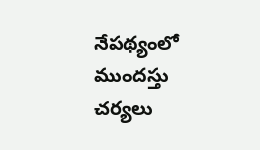నేపథ్యంలో ముందస్తు చర్యలు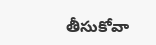తీసుకోవా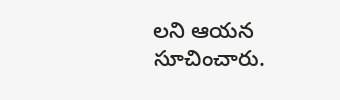లని ఆయన సూచించారు.